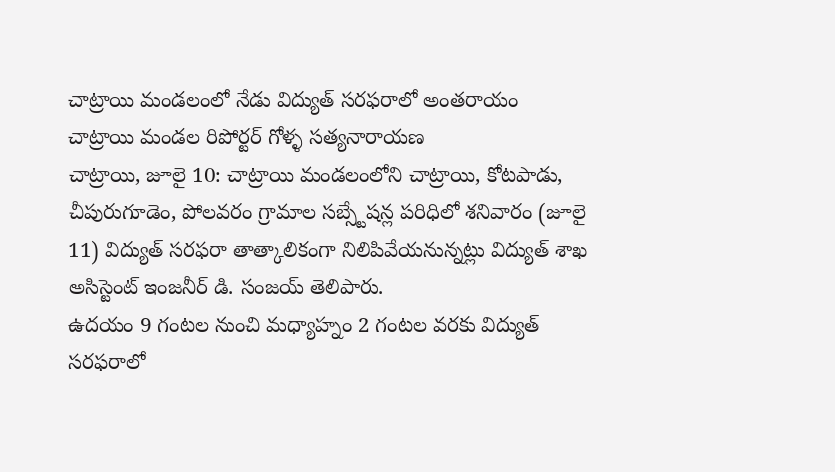చాట్రాయి మండలంలో నేడు విద్యుత్ సరఫరాలో అంతరాయం
చాట్రాయి మండల రిపోర్టర్ గోళ్ళ సత్యనారాయణ
చాట్రాయి, జూలై 10: చాట్రాయి మండలంలోని చాట్రాయి, కోటపాడు, చీపురుగూడెం, పోలవరం గ్రామాల సబ్స్టేషన్ల పరిధిలో శనివారం (జూలై 11) విద్యుత్ సరఫరా తాత్కాలికంగా నిలిపివేయనున్నట్లు విద్యుత్ శాఖ అసిస్టెంట్ ఇంజనీర్ డి. సంజయ్ తెలిపారు.
ఉదయం 9 గంటల నుంచి మధ్యాహ్నం 2 గంటల వరకు విద్యుత్ సరఫరాలో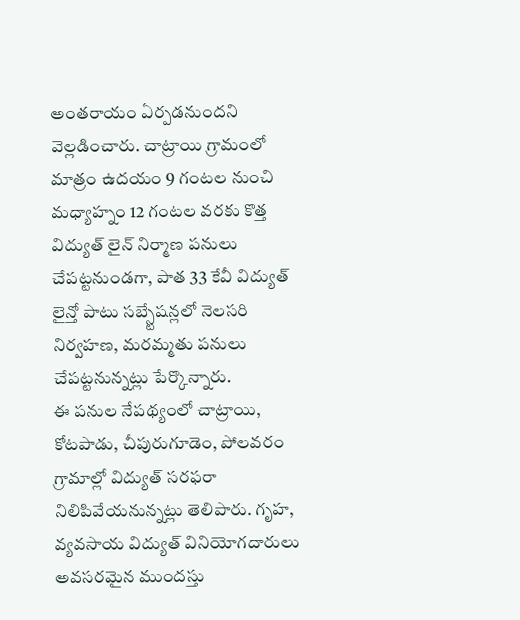అంతరాయం ఏర్పడనుందని వెల్లడించారు. చాట్రాయి గ్రామంలో మాత్రం ఉదయం 9 గంటల నుంచి మధ్యాహ్నం 12 గంటల వరకు కొత్త విద్యుత్ లైన్ నిర్మాణ పనులు చేపట్టనుండగా, పాత 33 కేవీ విద్యుత్ లైన్తో పాటు సబ్స్టేషన్లలో నెలసరి నిర్వహణ, మరమ్మతు పనులు చేపట్టనున్నట్లు పేర్కొన్నారు.
ఈ పనుల నేపథ్యంలో చాట్రాయి, కోటపాడు, చీపురుగూడెం, పోలవరం గ్రామాల్లో విద్యుత్ సరఫరా నిలిపివేయనున్నట్లు తెలిపారు. గృహ, వ్యవసాయ విద్యుత్ వినియోగదారులు అవసరమైన ముందస్తు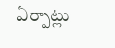ఏర్పాట్లు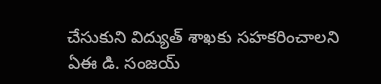చేసుకుని విద్యుత్ శాఖకు సహకరించాలని ఏఈ డి. సంజయ్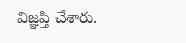విజ్ఞప్తి చేశారు.